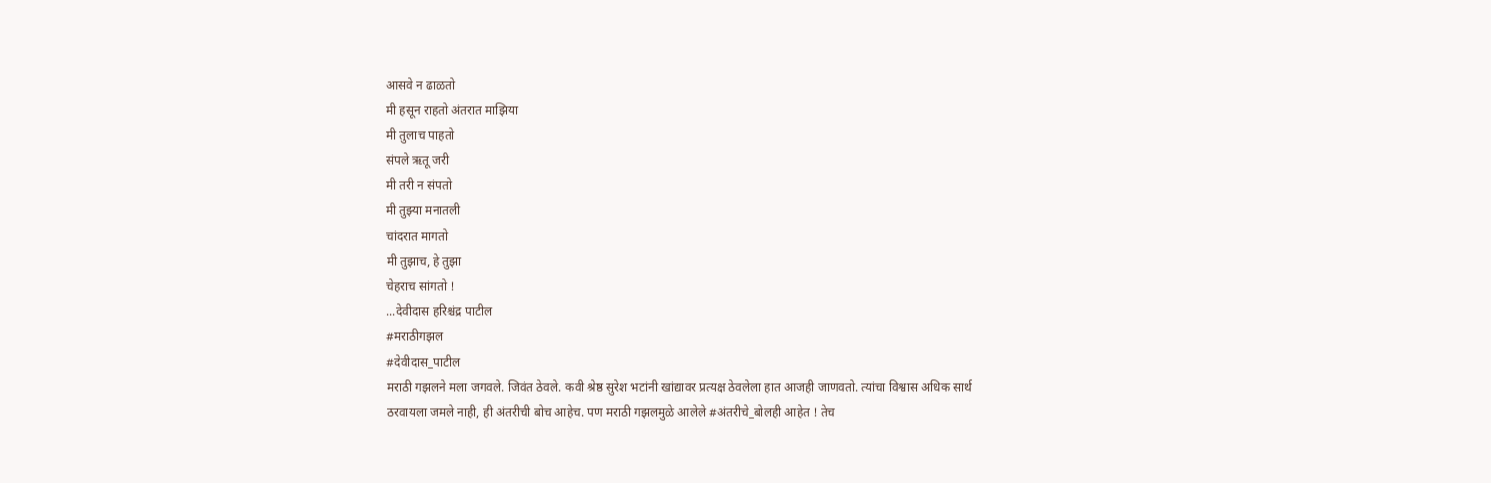आसवे न ढाळतो
मी हसून राहतो अंतरात माझिया
मी तुलाच पाहतो
संपले ऋतू जरी
मी तरी न संपतो
मी तुझ्या मनातली
चांदरात मागतो
मी तुझाच, हे तुझा
चेहराच सांगतो !
...देवीदास हरिश्चंद्र पाटील
#मराठीगझल
#देवीदास_पाटील
मराठी गझलने मला जगवले. जिवंत ठेवले. कवी श्रेष्ठ सुरेश भटांनी खांद्यावर प्रत्यक्ष ठेवलेला हात आजही जाणवतो. त्यांचा विश्वास अधिक सार्थ ठरवायला जमले नाही, ही अंतरीची बोच आहेच. पण मराठी गझलमुळे आलेले #अंतरीचे_बोलही आहेत ! तेच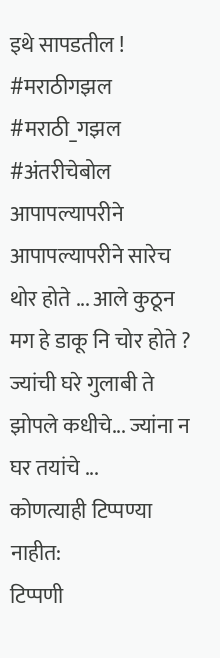इथे सापडतील ! #मराठीगझल #मराठी_गझल #अंतरीचेबोल
आपापल्यापरीने आपापल्यापरीने सारेच थोर होते ... आले कुठून मग हे डाकू नि चोर होते ? ज्यांची घरे गुलाबी ते झोपले कधीचे... ज्यांना न घर तयांचे ...
कोणत्याही टिप्पण्या नाहीत:
टिप्पणी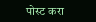पोस्ट करा